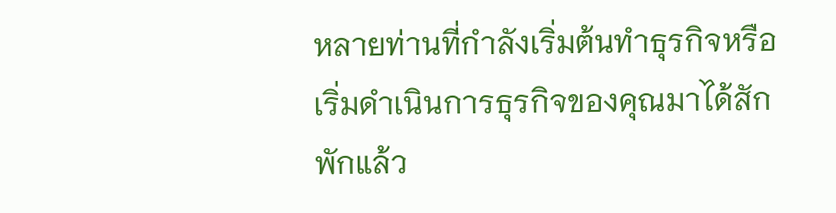หลายท่านที่กำลังเริ่มต้นทำธุรกิจหรือเริ่มดำเนินการธุรกิจของคุณมาได้สักพักแล้ว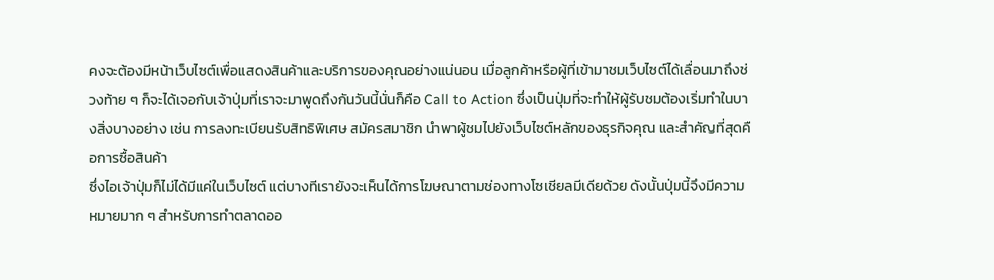คงจะต้องมีหน้าเว็บไซต์เพื่อแสดงสินค้าและบริการของคุณอย่างแน่นอน เมื่อลูกค้าหรือผู้ที่เข้ามาชมเว็บไซต์ได้เลื่อนมาถึงช่วงท้าย ๆ ก็จะได้เจอกับเจ้าปุ่มที่เราจะมาพูดถึงกันวันนี้นั่นก็คือ Call to Action ซึ่งเป็นปุ่มที่จะทำให้ผู้รับชมต้องเริ่มทำในบางสิ่งบางอย่าง เช่น การลงทะเบียนรับสิทธิพิเศษ สมัครสมาชิก นำพาผู้ชมไปยังเว็บไซต์หลักของธุรกิจคุณ และสำคัญที่สุดคือการซื้อสินค้า
ซึ่งไอเจ้าปุ่มก็ไม่ได้มีแค่ในเว็บไซต์ แต่บางทีเรายังจะเห็นได้การโฆษณาตามช่องทางโซเชียลมีเดียด้วย ดังนั้นปุ่มนี้จึงมีความหมายมาก ๆ สำหรับการทำตลาดออ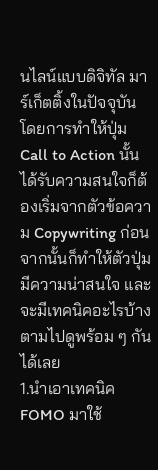นไลน์แบบดิจิทัล มาร์เก็ตติ้งในปัจจุบัน โดยการทำให้ปุ่ม Call to Action นั้นได้รับความสนใจก็ต้องเริ่มจากตัวข้อความ Copywriting ก่อน จากนั้นก็ทำให้ตัวปุ่มมีความน่าสนใจ และจะมีเทคนิคอะไรบ้างตามไปดูพร้อม ๆ กันได้เลย
1.นำเอาเทคนิค FOMO มาใช้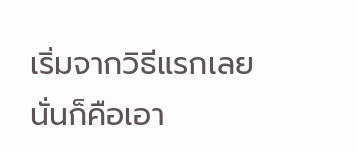เริ่มจากวิธีแรกเลยนั่นก็คือเอา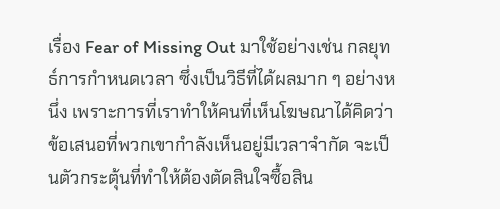เรื่อง Fear of Missing Out มาใช้อย่างเช่น กลยุทธ์การกำหนดเวลา ซึ่งเป็นวิธีที่ได้ผลมาก ๆ อย่างหนึ่ง เพราะการที่เราทำให้คนที่เห็นโฆษณาได้คิดว่าข้อเสนอที่พวกเขากำลังเห็นอยู่มีเวลาจำกัด จะเป็นตัวกระตุ้นที่ทำให้ต้องตัดสินใจซื้อสิน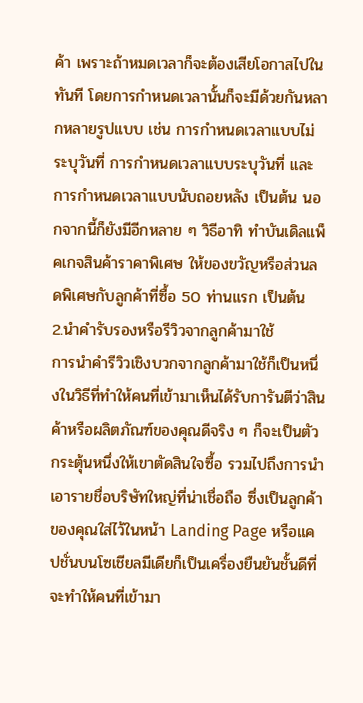ค้า เพราะถ้าหมดเวลาก็จะต้องเสียโอกาสไปในทันที โดยการกำหนดเวลานั้นก็จะมีด้วยกันหลากหลายรูปแบบ เช่น การกำหนดเวลาแบบไม่ระบุวันที่ การกำหนดเวลาแบบระบุวันที่ และ การกำหนดเวลาแบบนับถอยหลัง เป็นต้น นอกจากนี้ก็ยังมีอีกหลาย ๆ วิธีอาทิ ทำบันเดิลแพ็คเกจสินค้าราคาพิเศษ ให้ของขวัญหรือส่วนลดพิเศษกับลูกค้าที่ซื้อ 50 ท่านแรก เป็นต้น
2.นำคำรับรองหรือรีวิวจากลูกค้ามาใช้
การนำคำรีวิวเชิงบวกจากลูกค้ามาใช้ก็เป็นหนึ่งในวิธีที่ทำให้คนที่เข้ามาเห็นได้รับการันตีว่าสินค้าหรือผลิตภัณฑ์ของคุณดีจริง ๆ ก็จะเป็นตัวกระตุ้นหนึ่งให้เขาตัดสินใจซื้อ รวมไปถึงการนำเอารายชื่อบริษัทใหญ่ที่น่าเชื่อถือ ซึ่งเป็นลูกค้าของคุณใส่ไว้ในหน้า Landing Page หรือแคปชั่นบนโซเชียลมีเดียก็เป็นเครื่องยืนยันชั้นดีที่จะทำให้คนที่เข้ามา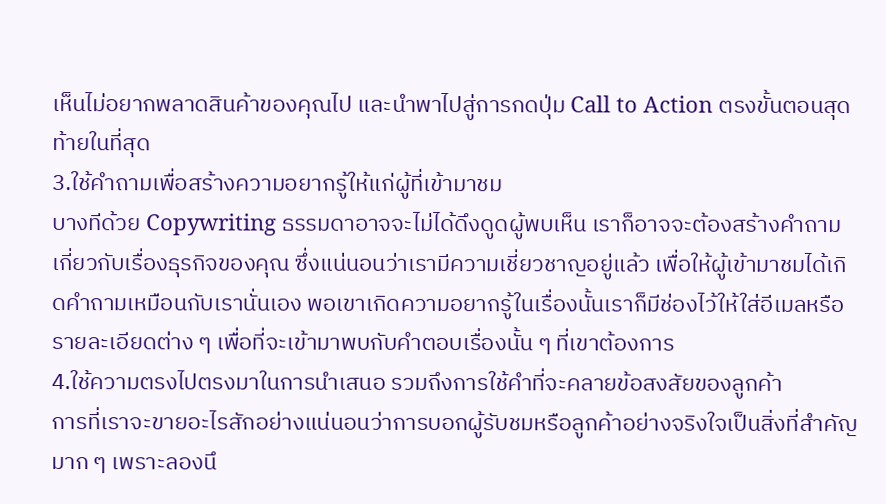เห็นไม่อยากพลาดสินค้าของคุณไป และนำพาไปสู่การกดปุ่ม Call to Action ตรงขั้นตอนสุดท้ายในที่สุด
3.ใช้คำถามเพื่อสร้างความอยากรู้ให้แก่ผู้ที่เข้ามาชม
บางทีด้วย Copywriting ธรรมดาอาจจะไม่ได้ดึงดูดผู้พบเห็น เราก็อาจจะต้องสร้างคำถามเกี่ยวกับเรื่องธุรกิจของคุณ ซึ่งแน่นอนว่าเรามีความเชี่ยวชาญอยู่แล้ว เพื่อให้ผู้เข้ามาชมได้เกิดคำถามเหมือนกับเรานั่นเอง พอเขาเกิดความอยากรู้ในเรื่องนั้นเราก็มีช่องไว้ให้ใส่อีเมลหรือรายละเอียดต่าง ๆ เพื่อที่จะเข้ามาพบกับคำตอบเรื่องนั้น ๆ ที่เขาต้องการ
4.ใช้ความตรงไปตรงมาในการนำเสนอ รวมถึงการใช้คำที่จะคลายข้อสงสัยของลูกค้า
การที่เราจะขายอะไรสักอย่างแน่นอนว่าการบอกผู้รับชมหรือลูกค้าอย่างจริงใจเป็นสิ่งที่สำคัญมาก ๆ เพราะลองนึ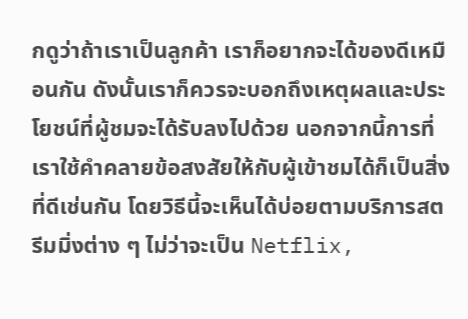กดูว่าถ้าเราเป็นลูกค้า เราก็อยากจะได้ของดีเหมือนกัน ดังนั้นเราก็ควรจะบอกถึงเหตุผลและประโยชน์ที่ผู้ชมจะได้รับลงไปด้วย นอกจากนี้การที่เราใช้คำคลายข้อสงสัยให้กับผู้เข้าชมได้ก็เป็นสิ่งที่ดีเช่นกัน โดยวิธีนี้จะเห็นได้บ่อยตามบริการสตรีมมิ่งต่าง ๆ ไม่ว่าจะเป็น Netflix,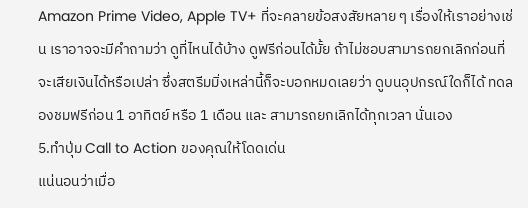Amazon Prime Video, Apple TV+ ที่จะคลายข้อสงสัยหลาย ๆ เรื่องให้เราอย่างเช่น เราอาจจะมีคำถามว่า ดูที่ไหนได้บ้าง ดูฟรีก่อนได้มั้ย ถ้าไม่ชอบสามารถยกเลิกก่อนที่จะเสียเงินได้หรือเปล่า ซึ่งสตรีมมิ่งเหล่านี้ก็จะบอกหมดเลยว่า ดูบนอุปกรณ์ใดก็ได้ ทดลองชมฟรีก่อน 1 อาทิตย์ หรือ 1 เดือน และ สามารถยกเลิกได้ทุกเวลา นั่นเอง
5.ทำปุ่ม Call to Action ของคุณให้โดดเด่น
แน่นอนว่าเมื่อ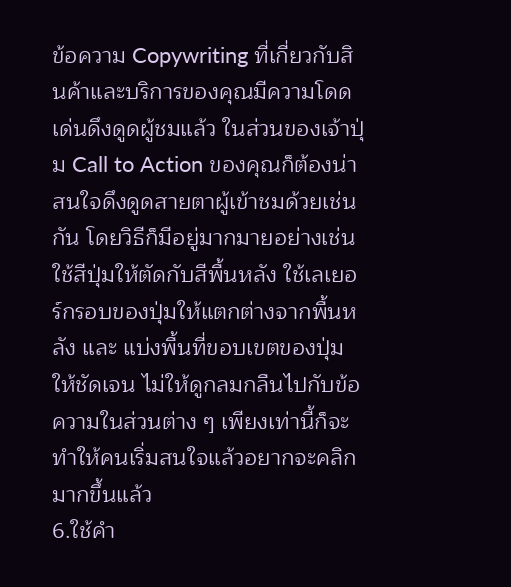ข้อความ Copywriting ที่เกี่ยวกับสินค้าและบริการของคุณมีความโดดเด่นดึงดูดผู้ชมแล้ว ในส่วนของเจ้าปุ่ม Call to Action ของคุณก็ต้องน่าสนใจดึงดูดสายตาผู้เข้าชมด้วยเช่นกัน โดยวิธีก็มีอยู่มากมายอย่างเช่น ใช้สีปุ่มให้ตัดกับสีพื้นหลัง ใช้เลเยอร์กรอบของปุ่มให้แตกต่างจากพื้นหลัง และ แบ่งพื้นที่ขอบเขตของปุ่มให้ชัดเจน ไม่ให้ดูกลมกลืนไปกับข้อความในส่วนต่าง ๆ เพียงเท่านี้ก็จะทำให้คนเริ่มสนใจแล้วอยากจะคลิกมากขึ้นแล้ว
6.ใช้คำ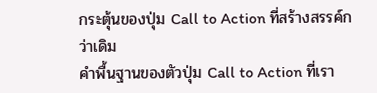กระตุ้นของปุ่ม Call to Action ที่สร้างสรรค์กว่าเดิม
คำพื้นฐานของตัวปุ่ม Call to Action ที่เรา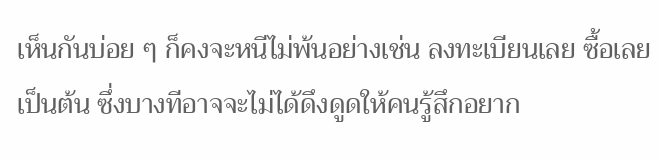เห็นกันบ่อย ๆ ก็คงจะหนีไม่พ้นอย่างเช่น ลงทะเบียนเลย ซื้อเลย เป็นต้น ซึ่งบางทีอาจจะไม่ได้ดึงดูดให้คนรู้สึกอยาก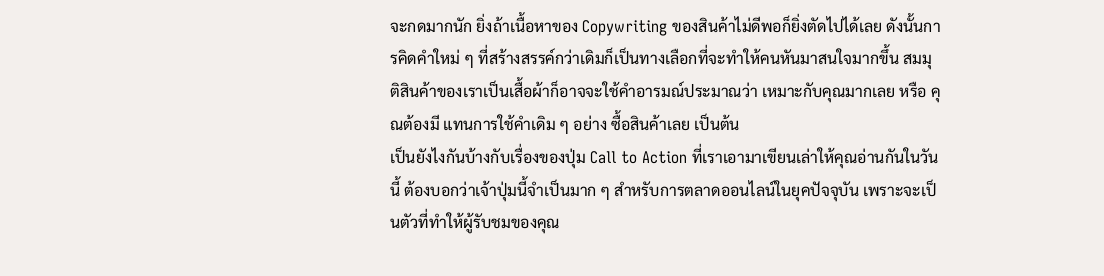จะกดมากนัก ยิ่งถ้าเนื้อหาของ Copywriting ของสินค้าไม่ดีพอก็ยิ่งตัดไปได้เลย ดังนั้นการคิดคำใหม่ ๆ ที่สร้างสรรค์กว่าเดิมก็เป็นทางเลือกที่จะทำให้คนหันมาสนใจมากขึ้น สมมุติสินค้าของเราเป็นเสื้อผ้าก็อาจจะใช้คำอารมณ์ประมาณว่า เหมาะกับคุณมากเลย หรือ คุณต้องมี แทนการใช้คำเดิม ๆ อย่าง ซื้อสินค้าเลย เป็นต้น
เป็นยังไงกันบ้างกับเรื่องของปุ่ม Call to Action ที่เราเอามาเขียนเล่าให้คุณอ่านกันในวันนี้ ต้องบอกว่าเจ้าปุ่มนี้จำเป็นมาก ๆ สำหรับการตลาดออนไลน์ในยุคปัจจุบัน เพราะจะเป็นตัวที่ทำให้ผู้รับชมของคุณ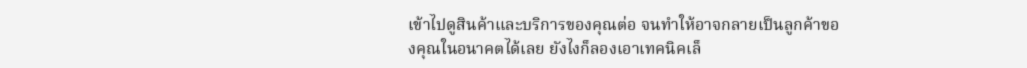เข้าไปดูสินค้าและบริการของคุณต่อ จนทำให้อาจกลายเป็นลูกค้าของคุณในอนาคตได้เลย ยังไงก็ลองเอาเทคนิคเล็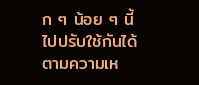ก ๆ น้อย ๆ นี้ไปปรับใช้กันได้ตามความเห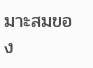มาะสมของ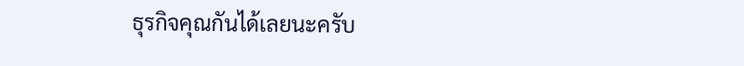ธุรกิจคุณกันได้เลยนะครับ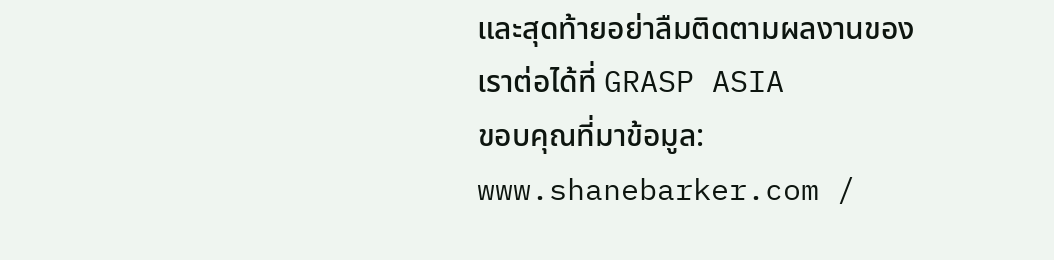และสุดท้ายอย่าลืมติดตามผลงานของเราต่อได้ที่ GRASP ASIA
ขอบคุณที่มาข้อมูล: www.shanebarker.com /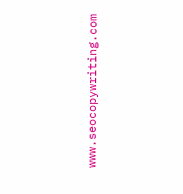www.seocopywriting.com